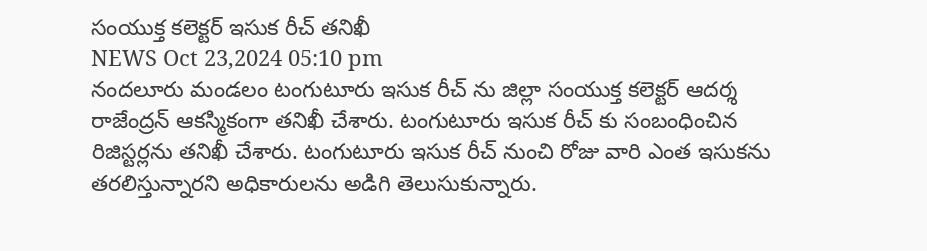సంయుక్త కలెక్టర్ ఇసుక రీచ్ తనిఖీ
NEWS Oct 23,2024 05:10 pm
నందలూరు మండలం టంగుటూరు ఇసుక రీచ్ ను జిల్లా సంయుక్త కలెక్టర్ ఆదర్శ రాజేంద్రన్ ఆకస్మికంగా తనిఖీ చేశారు. టంగుటూరు ఇసుక రీచ్ కు సంబంధించిన రిజిస్టర్లను తనిఖీ చేశారు. టంగుటూరు ఇసుక రీచ్ నుంచి రోజు వారి ఎంత ఇసుకను తరలిస్తున్నారని అధికారులను అడిగి తెలుసుకున్నారు.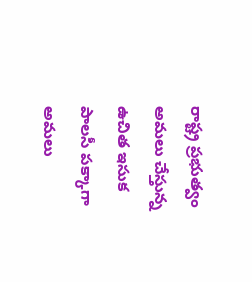రాష్ట్ర ప్రభుత్వం అమలు చేస్తున్న ఉచిత ఇసుక పాలసీ పక్కాగా అమలు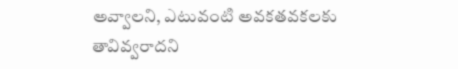అవ్వాలని, ఎటువంటి అవకతవకలకు తావివ్వరాదని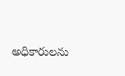అధికారులను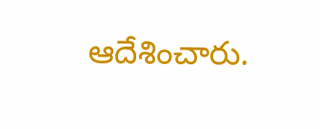ఆదేశించారు.